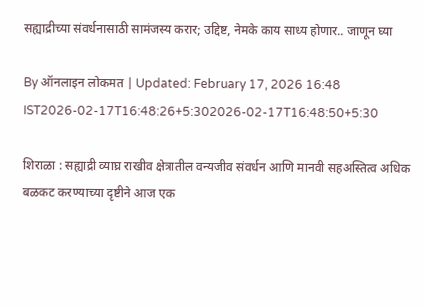सह्याद्रीच्या संवर्धनासाठी सामंजस्य करार; उद्दिष्ट, नेमके काय साध्य होणार.. जाणून घ्या

By ऑनलाइन लोकमत | Updated: February 17, 2026 16:48 IST2026-02-17T16:48:26+5:302026-02-17T16:48:50+5:30

शिराळा : सह्याद्री व्याघ्र राखीव क्षेत्रातील वन्यजीव संवर्धन आणि मानवी सहअस्तित्व अधिक बळकट करण्याच्या दृष्टीने आज एक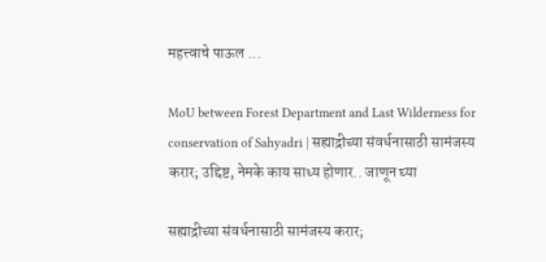महत्त्वाचे पाऊल ...

MoU between Forest Department and Last Wilderness for conservation of Sahyadri | सह्याद्रीच्या संवर्धनासाठी सामंजस्य करार; उद्दिष्ट, नेमके काय साध्य होणार.. जाणून घ्या

सह्याद्रीच्या संवर्धनासाठी सामंजस्य करार;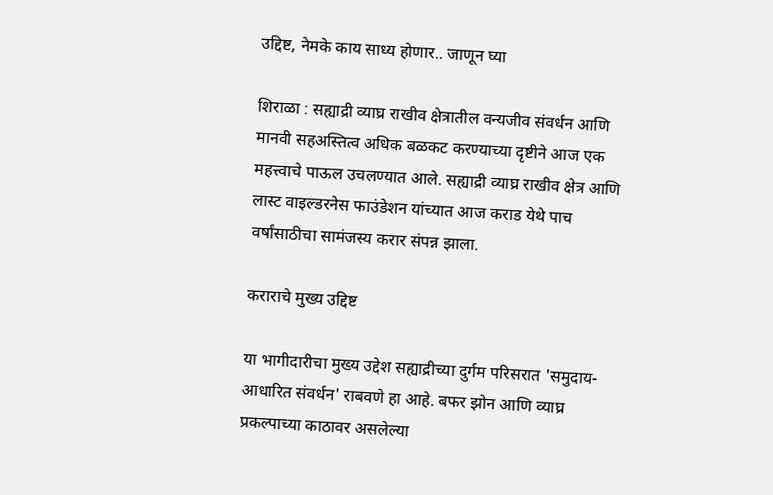उद्दिष्ट, नेमके काय साध्य होणार.. जाणून घ्या

शिराळा : सह्याद्री व्याघ्र राखीव क्षेत्रातील वन्यजीव संवर्धन आणि मानवी सहअस्तित्व अधिक बळकट करण्याच्या दृष्टीने आज एक महत्त्वाचे पाऊल उचलण्यात आले. सह्याद्री व्याघ्र राखीव क्षेत्र आणि लास्ट वाइल्डरनेस फाउंडेशन यांच्यात आज कराड येथे पाच वर्षांसाठीचा सामंजस्य करार संपन्न झाला.

कराराचे मुख्य उद्दिष्ट

या भागीदारीचा मुख्य उद्देश सह्याद्रीच्या दुर्गम परिसरात 'समुदाय-आधारित संवर्धन' राबवणे हा आहे. बफर झोन आणि व्याघ्र प्रकल्पाच्या काठावर असलेल्या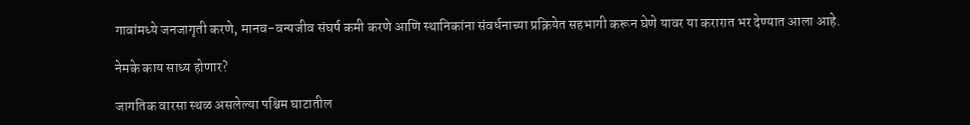गावांमध्ये जनजागृती करणे, मानव-वन्यजीव संघर्ष कमी करणे आणि स्थानिकांना संवर्धनाच्या प्रक्रियेत सहभागी करून घेणे यावर या करारात भर देण्यात आला आहे.

नेमके काय साध्य होणार?

जागतिक वारसा स्थळ असलेल्या पश्चिम घाटातील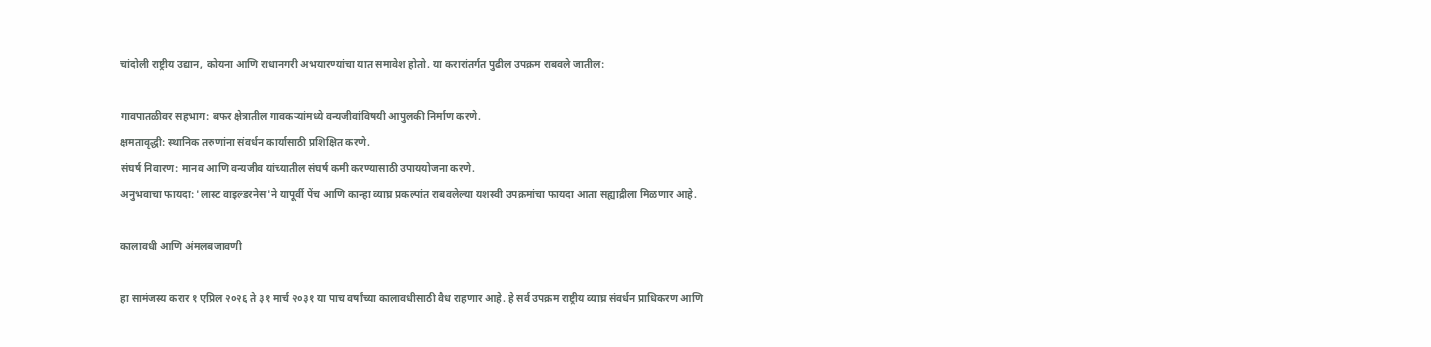चांदोली राष्ट्रीय उद्यान, कोयना आणि राधानगरी अभयारण्यांचा यात समावेश होतो. या करारांतर्गत पुढील उपक्रम राबवले जातील:

गावपातळीवर सहभाग: बफर क्षेत्रातील गावकऱ्यांमध्ये वन्यजीवांविषयी आपुलकी निर्माण करणे.
क्षमतावृद्धी: स्थानिक तरुणांना संवर्धन कार्यासाठी प्रशिक्षित करणे.
संघर्ष निवारण: मानव आणि वन्यजीव यांच्यातील संघर्ष कमी करण्यासाठी उपाययोजना करणे.
अनुभवाचा फायदा: 'लास्ट वाइल्डरनेस'ने यापूर्वी पेंच आणि कान्हा व्याघ्र प्रकल्पांत राबवलेल्या यशस्वी उपक्रमांचा फायदा आता सह्याद्रीला मिळणार आहे.

कालावधी आणि अंमलबजावणी

हा सामंजस्य करार १ एप्रिल २०२६ ते ३१ मार्च २०३१ या पाच वर्षांच्या कालावधीसाठी वैध राहणार आहे. हे सर्व उपक्रम राष्ट्रीय व्याघ्र संवर्धन प्राधिकरण आणि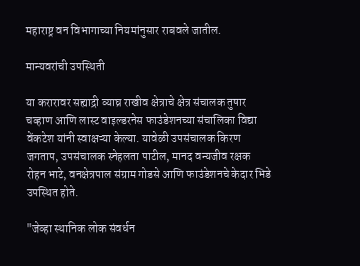महाराष्ट्र वन विभागाच्या नियमांनुसार राबवले जातील.

मान्यवरांची उपस्थिती

या करारावर सह्याद्री व्याघ्र राखीव क्षेत्राचे क्षेत्र संचालक तुषार चव्हाण आणि लास्ट वाइल्डरनेस फाउंडेशनच्या संचालिका विद्या वेंकटेश यांनी स्वाक्षऱ्या केल्या. यावेळी उपसंचालक किरण जगताप, उपसंचालक स्नेहलता पाटील, मानद वन्यजीव रक्षक रोहन भाटे, वनक्षेत्रपाल संग्राम गोडसे आणि फाउंडेशनचे केदार भिडे उपस्थित होते.

"जेव्हा स्थानिक लोक संवर्धन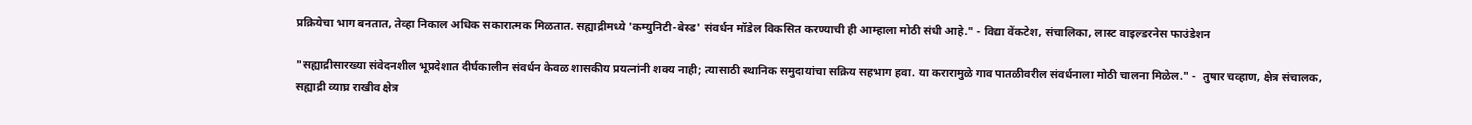प्रक्रियेचा भाग बनतात, तेव्हा निकाल अधिक सकारात्मक मिळतात. सह्याद्रीमध्ये 'कम्युनिटी-बेस्ड' संवर्धन मॉडेल विकसित करण्याची ही आम्हाला मोठी संधी आहे." - विद्या वेंकटेश, संचालिका, लास्ट वाइल्डरनेस फाउंडेशन

"सह्याद्रीसारख्या संवेदनशील भूप्रदेशात दीर्घकालीन संवर्धन केवळ शासकीय प्रयत्नांनी शक्य नाही; त्यासाठी स्थानिक समुदायांचा सक्रिय सहभाग हवा. या करारामुळे गाव पातळीवरील संवर्धनाला मोठी चालना मिळेल." -  तुषार चव्हाण, क्षेत्र संचालक, सह्याद्री व्याघ्र राखीव क्षेत्र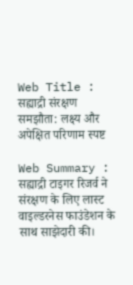Web Title : सह्याद्री संरक्षण समझौता: लक्ष्य और अपेक्षित परिणाम स्पष्ट

Web Summary : सह्याद्री टाइगर रिजर्व ने संरक्षण के लिए लास्ट वाइल्डरनेस फाउंडेशन के साथ साझेदारी की।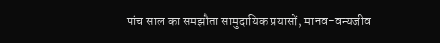पांच साल का समझौता सामुदायिक प्रयासों, मानव-वन्यजीव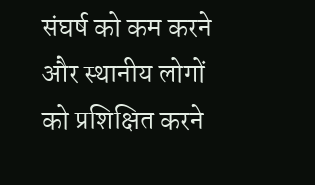संघर्ष को कम करने और स्थानीय लोगों को प्रशिक्षित करने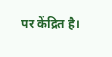पर केंद्रित है।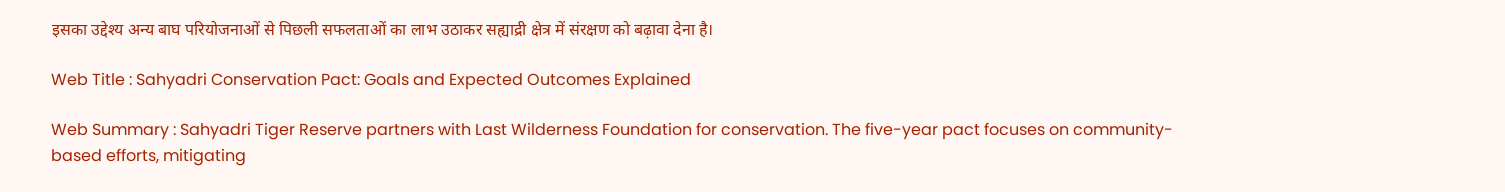इसका उद्देश्य अन्य बाघ परियोजनाओं से पिछली सफलताओं का लाभ उठाकर सह्याद्री क्षेत्र में संरक्षण को बढ़ावा देना है।

Web Title : Sahyadri Conservation Pact: Goals and Expected Outcomes Explained

Web Summary : Sahyadri Tiger Reserve partners with Last Wilderness Foundation for conservation. The five-year pact focuses on community-based efforts, mitigating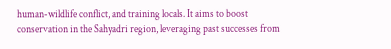human-wildlife conflict, and training locals. It aims to boost conservation in the Sahyadri region, leveraging past successes from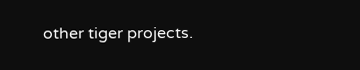other tiger projects.